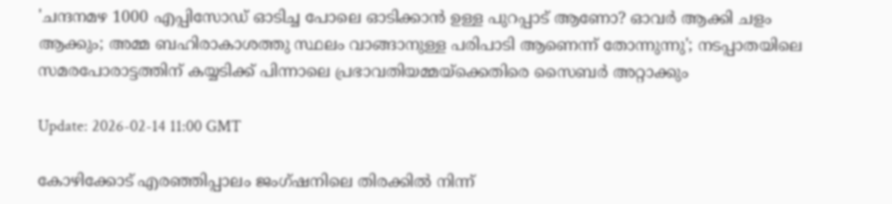'ചന്ദനമഴ 1000 എപ്പിസോഡ് ഓടിച്ച പോലെ ഓടിക്കാന്‍ ഉള്ള പുറപ്പാട് ആണോ? ഓവര്‍ ആക്കി ചളം ആക്കും; അമ്മ ബഹിരാകാശത്തു സ്ഥലം വാങ്ങാനുള്ള പരിപാടി ആണെന്ന് തോന്നുന്നു'; നടപ്പാതയിലെ സമരപോരാട്ടത്തിന് കയ്യടിക്ക് പിന്നാലെ പ്രഭാവതിയമ്മയ്‌ക്കെതിരെ സൈബര്‍ അറ്റാക്കും

Update: 2026-02-14 11:00 GMT

കോഴിക്കോട് എരഞ്ഞിപ്പാലം ജംഗ്ഷനിലെ തിരക്കില്‍ നിന്ന്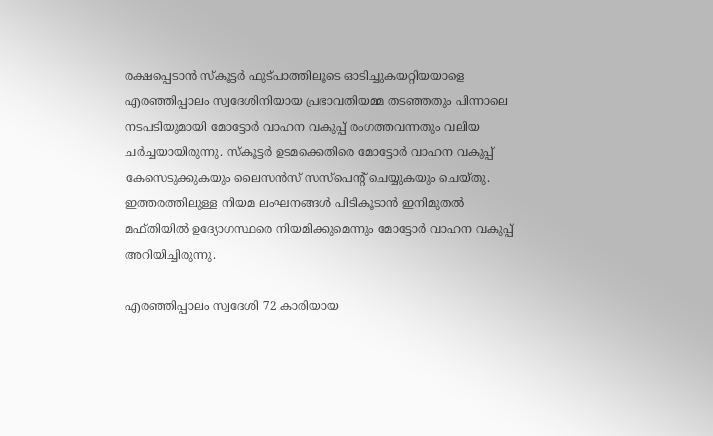രക്ഷപ്പെടാന്‍ സ്‌കൂട്ടര്‍ ഫുട്പാത്തിലൂടെ ഓടിച്ചുകയറ്റിയയാളെ എരഞ്ഞിപ്പാലം സ്വദേശിനിയായ പ്രഭാവതിയമ്മ തടഞ്ഞതും പിന്നാലെ നടപടിയുമായി മോട്ടോര്‍ വാഹന വകുപ്പ് രംഗത്തവന്നതും വലിയ ചര്‍ച്ചയായിരുന്നു. സ്‌കൂട്ടര്‍ ഉടമക്കെതിരെ മോട്ടോര്‍ വാഹന വകുപ്പ് കേസെടുക്കുകയും ലൈസന്‍സ് സസ്‌പെന്റ് ചെയ്യുകയും ചെയ്തു. ഇത്തരത്തിലുള്ള നിയമ ലംഘനങ്ങള്‍ പിടികൂടാന്‍ ഇനിമുതല്‍ മഫ്തിയില്‍ ഉദ്യോഗസ്ഥരെ നിയമിക്കുമെന്നും മോട്ടോര്‍ വാഹന വകുപ്പ് അറിയിച്ചിരുന്നു.

എരഞ്ഞിപ്പാലം സ്വദേശി 72 കാരിയായ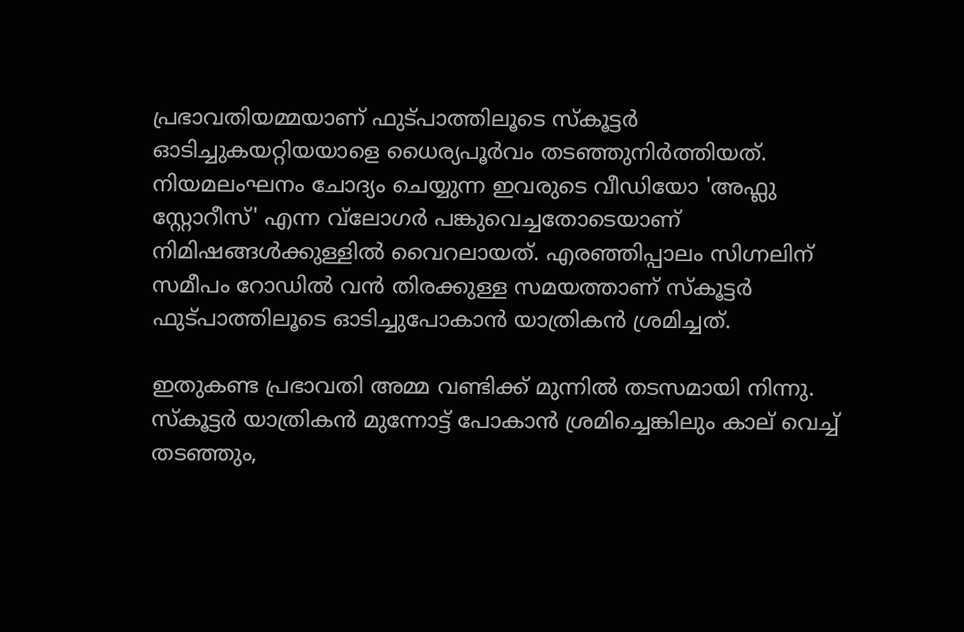പ്രഭാവതിയമ്മയാണ് ഫുട്പാത്തിലൂടെ സ്‌കൂട്ടര്‍ ഓടിച്ചുകയറ്റിയയാളെ ധൈര്യപൂര്‍വം തടഞ്ഞുനിര്‍ത്തിയത്. നിയമലംഘനം ചോദ്യം ചെയ്യുന്ന ഇവരുടെ വീഡിയോ 'അഫ്ലു സ്റ്റോറീസ്' എന്ന വ്‌ലോഗര്‍ പങ്കുവെച്ചതോടെയാണ് നിമിഷങ്ങള്‍ക്കുള്ളില്‍ വൈറലായത്. എരഞ്ഞിപ്പാലം സിഗ്നലിന് സമീപം റോഡില്‍ വന്‍ തിരക്കുള്ള സമയത്താണ് സ്‌കൂട്ടര്‍ ഫുട്പാത്തിലൂടെ ഓടിച്ചുപോകാന്‍ യാത്രികന്‍ ശ്രമിച്ചത്.

ഇതുകണ്ട പ്രഭാവതി അമ്മ വണ്ടിക്ക് മുന്നില്‍ തടസമായി നിന്നു. സ്‌കൂട്ടര്‍ യാത്രികന്‍ മുന്നോട്ട് പോകാന്‍ ശ്രമിച്ചെങ്കിലും കാല് വെച്ച് തടഞ്ഞും,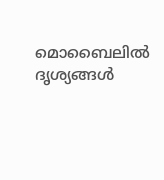മൊബൈലില്‍ ദൃശ്യങ്ങള്‍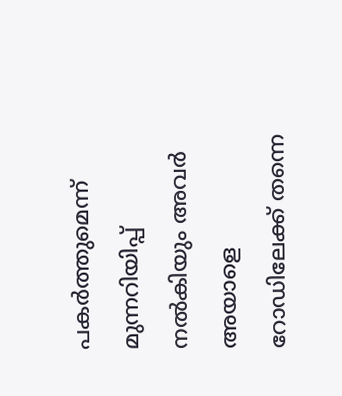പകര്‍ത്തുമെന്ന് മുന്നറിയിപ്പ് നല്‍കിയും അവര്‍ അയാളെ റോഡിലേക്ക് തന്നെ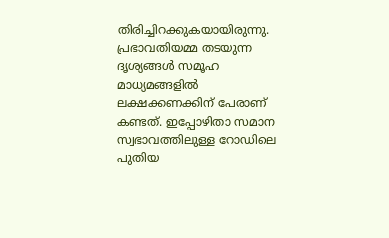തിരിച്ചിറക്കുകയായിരുന്നു. പ്രഭാവതിയമ്മ തടയുന്ന ദൃശ്യങ്ങള്‍ സമൂഹ മാധ്യമങ്ങളില്‍ ലക്ഷക്കണക്കിന് പേരാണ് കണ്ടത്. ഇപ്പോഴിതാ സമാന സ്വഭാവത്തിലുള്ള റോഡിലെ പുതിയ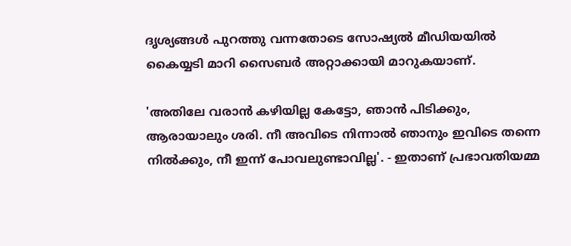ദൃശ്യങ്ങള്‍ പുറത്തു വന്നതോടെ സോഷ്യല്‍ മീഡിയയില്‍ കൈയ്യടി മാറി സൈബര്‍ അറ്റാക്കായി മാറുകയാണ്.

'അതിലേ വരാന്‍ കഴിയില്ല കേട്ടോ, ഞാന്‍ പിടിക്കും, ആരായാലും ശരി. നീ അവിടെ നിന്നാല്‍ ഞാനും ഇവിടെ തന്നെ നില്‍ക്കും, നീ ഇന്ന് പോവലുണ്ടാവില്ല'. - ഇതാണ് പ്രഭാവതിയമ്മ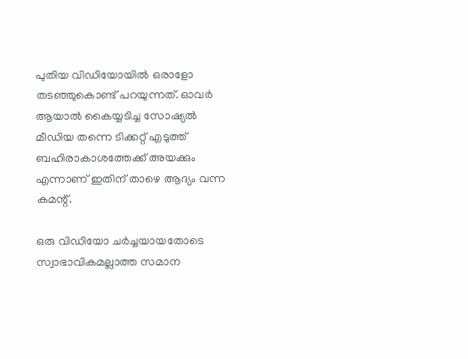പുതിയ വിഡിയോയില്‍ ഒരാളോ തടഞ്ഞുകൊണ്ട് പറയുന്നത്. ഓവര്‍ ആയാല്‍ കൈയ്യടിച്ച സോഷ്യല്‍ മീഡിയ തന്നെ ടിക്കറ്റ് എടുത്ത് ബഹിരാകാശത്തേക്ക് അയക്കും എന്നാണ് ഇതിന് താഴെ ആദ്യം വന്ന കമന്റ്.

ഒരു വിഡിയോ ചര്‍ച്ചയായതോടെ സ്വാഭാവികമല്ലാത്ത സമാന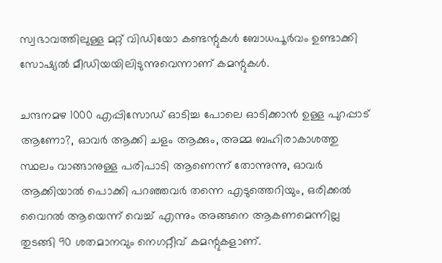സ്വഭാവത്തിലുള്ള മറ്റ് വിഡിയോ കണ്ടന്റുകള്‍ ബോധപൂര്‍വം ഉണ്ടാക്കി സോഷ്യല്‍ മീഡിയയിലിടുന്നുവെന്നാണ് കമന്റുകള്‍.

ചന്ദനമഴ 1000 എപ്പിസോഡ് ഓടിച്ച പോലെ ഓടിക്കാന്‍ ഉള്ള പുറപ്പാട് ആണോ?, ഓവര്‍ ആക്കി ചളം ആക്കും, അമ്മ ബഹിരാകാശത്തു സ്ഥലം വാങ്ങാനുള്ള പരിപാടി ആണെന്ന് തോന്നുന്നു, ഓവര്‍ ആക്കിയാല്‍ പൊക്കി പറഞ്ഞവര്‍ തന്നെ എടുത്തെറിയും, ഒരിക്കല്‍ വൈറല്‍ ആയെന്ന് വെച്ച് എന്നും അങ്ങനെ ആകണമെന്നില്ല തുടങ്ങി 90 ശതമാനവും നെഗറ്റീവ് കമന്റുകളാണ്.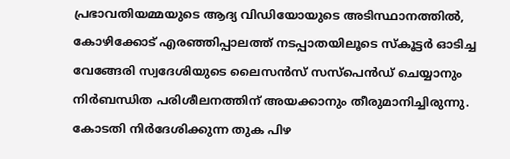പ്രഭാവതിയമ്മയുടെ ആദ്യ വിഡിയോയുടെ അടിസ്ഥാനത്തില്‍, കോഴിക്കോട് എരഞ്ഞിപ്പാലത്ത് നടപ്പാതയിലൂടെ സ്‌കൂട്ടര്‍ ഓടിച്ച വേങ്ങേരി സ്വദേശിയുടെ ലൈസന്‍സ് സസ്‌പെന്‍ഡ് ചെയ്യാനും നിര്‍ബന്ധിത പരിശീലനത്തിന് അയക്കാനും തീരുമാനിച്ചിരുന്നു. കോടതി നിര്‍ദേശിക്കുന്ന തുക പിഴ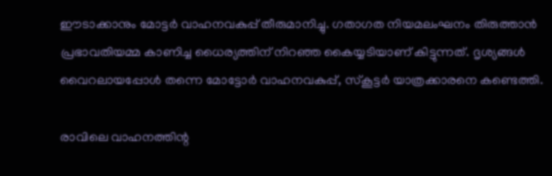ഈടാക്കാനും മോട്ടര്‍ വാഹനവകുപ്പ് തീരുമാനിച്ചു. ഗതാഗത നിയമലംഘനം തിരുത്താന്‍ പ്രഭാവതിയമ്മ കാണിച്ച ധൈര്യത്തിന് നിറഞ്ഞ കൈയ്യടിയാണ് കിട്ടുന്നത്. ദൃശ്യങ്ങള്‍ വൈറലായപ്പോള്‍ തന്നെ മോട്ടോര്‍ വാഹനവകുപ്പ്, സ്‌കൂട്ടര്‍ യാത്രക്കാരനെ കണ്ടെത്തി.

രാവിലെ വാഹനത്തിന്റ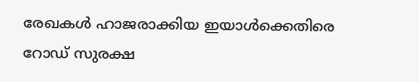രേഖകള്‍ ഹാജരാക്കിയ ഇയാള്‍ക്കെതിരെ റോഡ് സുരക്ഷ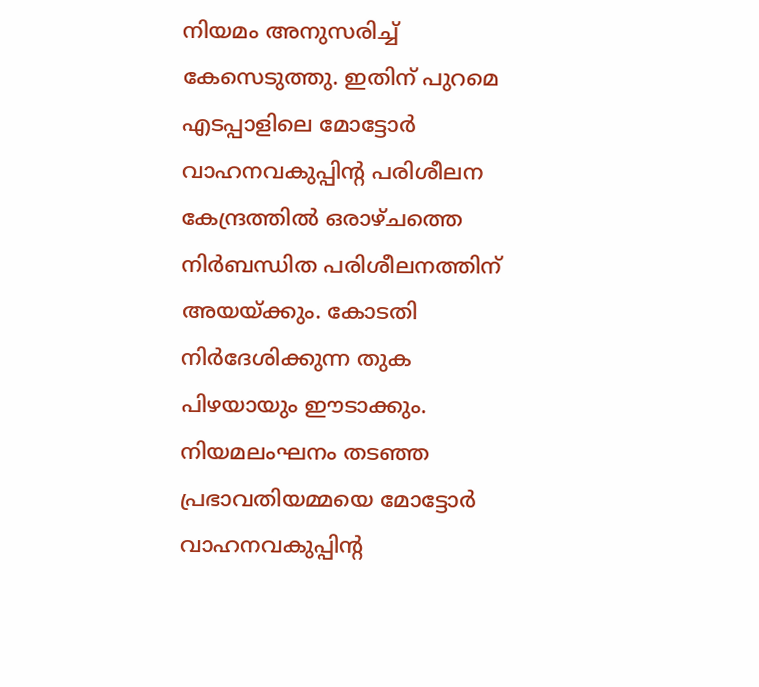നിയമം അനുസരിച്ച് കേസെടുത്തു. ഇതിന് പുറമെ എടപ്പാളിലെ മോട്ടോര്‍ വാഹനവകുപ്പിന്റ പരിശീലന കേന്ദ്രത്തില്‍ ഒരാഴ്ചത്തെ നിര്‍ബന്ധിത പരിശീലനത്തിന് അയയ്ക്കും. കോടതി നിര്‍ദേശിക്കുന്ന തുക പിഴയായും ഈടാക്കും. നിയമലംഘനം തടഞ്ഞ പ്രഭാവതിയമ്മയെ മോട്ടോര്‍ വാഹനവകുപ്പിന്റ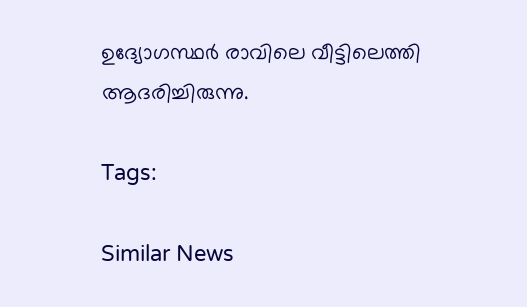ഉദ്യോഗസ്ഥര്‍ രാവിലെ വീട്ടിലെത്തി ആദരിച്ചിരുന്നു.

Tags:

Similar News